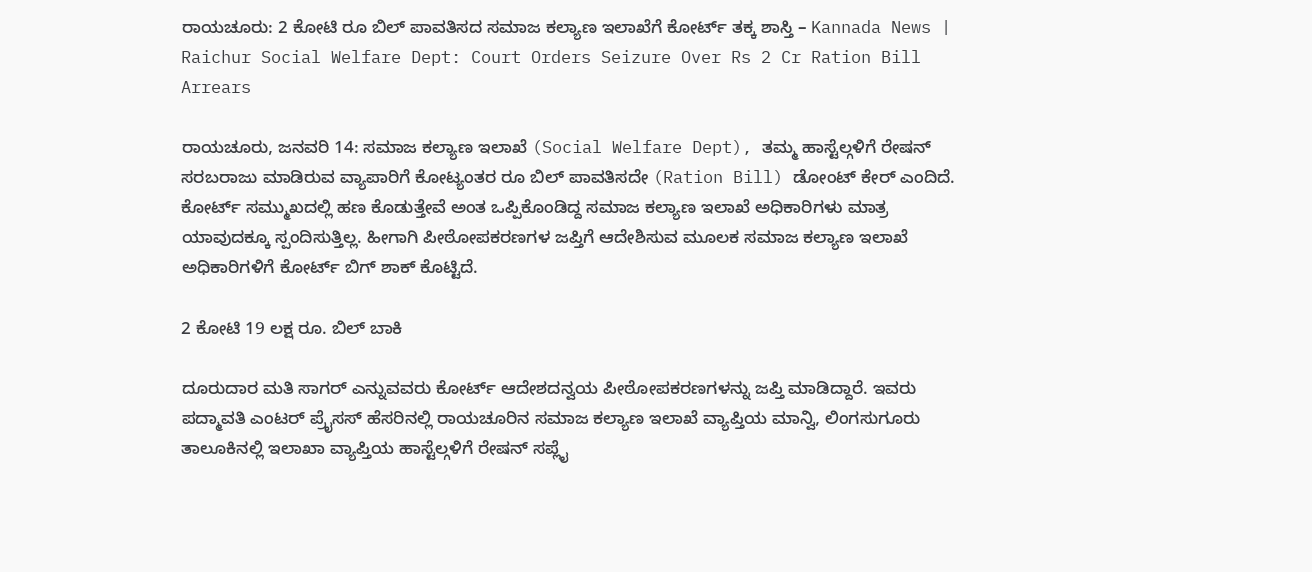ರಾಯಚೂರು: 2 ಕೋಟಿ ರೂ ಬಿಲ್ ಪಾವತಿಸದ ಸಮಾಜ ಕಲ್ಯಾಣ ಇಲಾಖೆಗೆ ಕೋರ್ಟ್ ತಕ್ಕ ಶಾಸ್ತಿ – Kannada News | Raichur Social Welfare Dept: Court Orders Seizure Over Rs 2 Cr Ration Bill Arrears

ರಾಯಚೂರು, ಜನವರಿ 14: ಸಮಾಜ ಕಲ್ಯಾಣ ಇಲಾಖೆ (Social Welfare Dept), ತಮ್ಮ ಹಾಸ್ಟೆಲ್ಗಳಿಗೆ ರೇಷನ್ ಸರಬರಾಜು ಮಾಡಿರುವ ವ್ಯಾಪಾರಿಗೆ ಕೋಟ್ಯಂತರ ರೂ ಬಿಲ್ ಪಾವತಿಸದೇ (Ration Bill) ಡೋಂಟ್ ಕೇರ್ ಎಂದಿದೆ. ಕೋರ್ಟ್ ಸಮ್ಮುಖದಲ್ಲಿ ಹಣ ಕೊಡುತ್ತೇವೆ ಅಂತ ಒಪ್ಪಿಕೊಂಡಿದ್ದ ಸಮಾಜ ಕಲ್ಯಾಣ ಇಲಾಖೆ ಅಧಿಕಾರಿಗಳು ಮಾತ್ರ ಯಾವುದಕ್ಕೂ ಸ್ಪಂದಿಸುತ್ತಿಲ್ಲ. ಹೀಗಾಗಿ ಪೀಠೋಪಕರಣಗಳ ಜಪ್ತಿಗೆ ಆದೇಶಿಸುವ ಮೂಲಕ ಸಮಾಜ ಕಲ್ಯಾಣ ಇಲಾಖೆ ಅಧಿಕಾರಿಗಳಿಗೆ ಕೋರ್ಟ್ ಬಿಗ್ ಶಾಕ್ ಕೊಟ್ಟಿದೆ.

2 ಕೋಟಿ 19 ಲಕ್ಷ ರೂ. ಬಿಲ್ ಬಾಕಿ

ದೂರುದಾರ ಮತಿ ಸಾಗರ್ ಎನ್ನುವವರು ಕೋರ್ಟ್ ಆದೇಶದನ್ವಯ ಪೀಠೋಪಕರಣಗಳನ್ನು ಜಪ್ತಿ ಮಾಡಿದ್ದಾರೆ. ಇವರು ಪದ್ಮಾವತಿ ಎಂಟರ್ ಪ್ರೈಸಸ್ ಹೆಸರಿನಲ್ಲಿ ರಾಯಚೂರಿನ ಸಮಾಜ ಕಲ್ಯಾಣ ಇಲಾಖೆ ವ್ಯಾಪ್ತಿಯ ಮಾನ್ವಿ, ಲಿಂಗಸುಗೂರು ತಾಲೂಕಿನಲ್ಲಿ ಇಲಾಖಾ ವ್ಯಾಪ್ತಿಯ ಹಾಸ್ಟೆಲ್ಗಳಿಗೆ ರೇಷನ್ ಸಪ್ಲೈ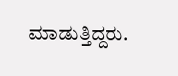ಮಾಡುತ್ತಿದ್ದರು.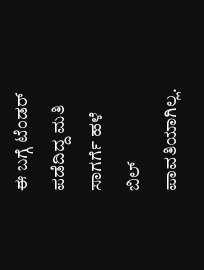ಈ ಬಗ್ಗೆ ಟೆಂಡರ್ ಪಡೆದಿದ್ದ ಮತಿ ಸಾಗರ್ಗೆ ಹಳೆ ಬಿಲ್ ಪಾವತಿಯಾಗಿಲ್ಲ.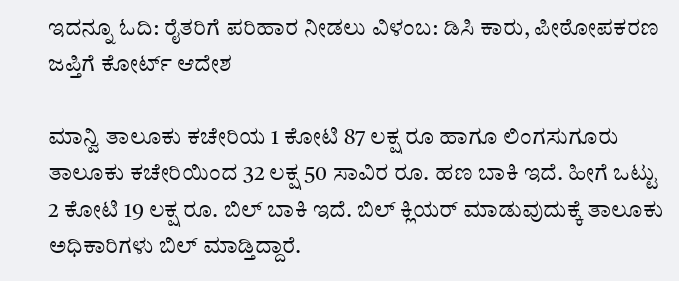ಇದನ್ನೂ ಓದಿ: ರೈತರಿಗೆ ಪರಿಹಾರ ನೀಡಲು ವಿಳಂಬ: ಡಿಸಿ ಕಾರು, ಪೀಠೋಪಕರಣ ಜಪ್ತಿಗೆ ಕೋರ್ಟ್ ಆದೇಶ

ಮಾನ್ವಿ ತಾಲೂಕು ಕಚೇರಿಯ 1 ಕೋಟಿ 87 ಲಕ್ಷ ರೂ ಹಾಗೂ ಲಿಂಗಸುಗೂರು ತಾಲೂಕು ಕಚೇರಿಯಿಂದ 32 ಲಕ್ಷ 50 ಸಾವಿರ ರೂ. ಹಣ ಬಾಕಿ ಇದೆ. ಹೀಗೆ ಒಟ್ಟು 2 ಕೋಟಿ 19 ಲಕ್ಷ ರೂ. ಬಿಲ್ ಬಾಕಿ ಇದೆ. ಬಿಲ್ ಕ್ಲಿಯರ್ ಮಾಡುವುದುಕ್ಕೆ ತಾಲೂಕು ಅಧಿಕಾರಿಗಳು ಬಿಲ್ ಮಾಡ್ತಿದ್ದಾರೆ.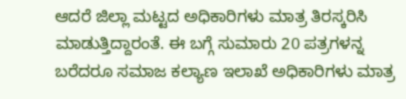ಆದರೆ ಜಿಲ್ಲಾ ಮಟ್ಟದ ಅಧಿಕಾರಿಗಳು ಮಾತ್ರ ತಿರಸ್ಕರಿಸಿ ಮಾಡುತ್ತಿದ್ದಾರಂತೆ. ಈ ಬಗ್ಗೆ ಸುಮಾರು 20 ಪತ್ರಗಳನ್ನ ಬರೆದರೂ ಸಮಾಜ ಕಲ್ಯಾಣ ಇಲಾಖೆ ಅಧಿಕಾರಿಗಳು ಮಾತ್ರ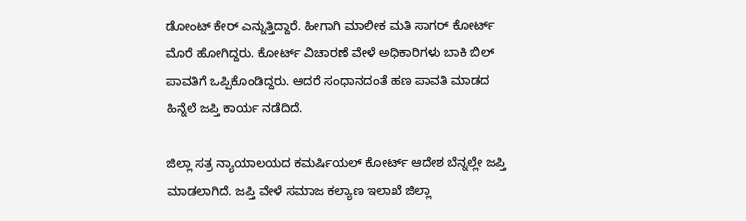ಡೋಂಟ್ ಕೇರ್ ಎನ್ನುತ್ತಿದ್ದಾರೆ. ಹೀಗಾಗಿ ಮಾಲೀಕ ಮತಿ ಸಾಗರ್ ಕೋರ್ಟ್ ಮೊರೆ ಹೋಗಿದ್ದರು. ಕೋರ್ಟ್ ವಿಚಾರಣೆ ವೇಳೆ ಅಧಿಕಾರಿಗಳು ಬಾಕಿ ಬಿಲ್ ಪಾವತಿಗೆ ಒಪ್ಪಿಕೊಂಡಿದ್ದರು. ಆದರೆ ಸಂಧಾನದಂತೆ ಹಣ ಪಾವತಿ ಮಾಡದ ಹಿನ್ನೆಲೆ ಜಪ್ತಿ ಕಾರ್ಯ ನಡೆದಿದೆ.

ಜಿಲ್ಲಾ ಸತ್ರ ನ್ಯಾಯಾಲಯದ ಕಮರ್ಷಿಯಲ್ ಕೋರ್ಟ್ ಆದೇಶ ಬೆನ್ನಲ್ಲೇ ಜಪ್ತಿ ಮಾಡಲಾಗಿದೆ. ಜಪ್ತಿ ವೇಳೆ ಸಮಾಜ ಕಲ್ಯಾಣ ಇಲಾಖೆ ಜಿಲ್ಲಾ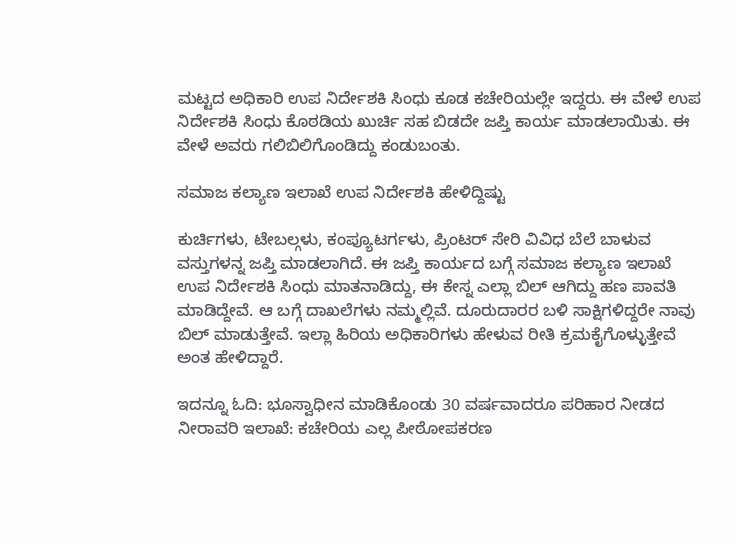ಮಟ್ಟದ ಅಧಿಕಾರಿ ಉಪ ನಿರ್ದೇಶಕಿ ಸಿಂಧು ಕೂಡ ಕಚೇರಿಯಲ್ಲೇ ಇದ್ದರು. ಈ ವೇಳೆ ಉಪ ನಿರ್ದೇಶಕಿ ಸಿಂಧು ಕೊಠಡಿಯ ಖುರ್ಚಿ ಸಹ ಬಿಡದೇ ಜಪ್ತಿ ಕಾರ್ಯ ಮಾಡಲಾಯಿತು. ಈ ವೇಳೆ ಅವರು ಗಲಿಬಿಲಿಗೊಂಡಿದ್ದು ಕಂಡುಬಂತು.

ಸಮಾಜ ಕಲ್ಯಾಣ ಇಲಾಖೆ ಉಪ ನಿರ್ದೇಶಕಿ ಹೇಳಿದ್ದಿಷ್ಟು

ಕುರ್ಚಿಗಳು, ಟೇಬಲ್ಗಳು, ಕಂಪ್ಯೂಟರ್ಗಳು, ಪ್ರಿಂಟರ್ ಸೇರಿ ವಿವಿಧ ಬೆಲೆ ಬಾಳುವ ವಸ್ತುಗಳನ್ನ ಜಪ್ತಿ ಮಾಡಲಾಗಿದೆ. ಈ ಜಪ್ತಿ ಕಾರ್ಯದ ಬಗ್ಗೆ ಸಮಾಜ ಕಲ್ಯಾಣ ಇಲಾಖೆ ಉಪ ನಿರ್ದೇಶಕಿ ಸಿಂಧು ಮಾತನಾಡಿದ್ದು, ಈ ಕೇಸ್ನ ಎಲ್ಲಾ ಬಿಲ್ ಆಗಿದ್ದು ಹಣ ಪಾವತಿ ಮಾಡಿದ್ದೇವೆ. ಆ ಬಗ್ಗೆ ದಾಖಲೆಗಳು ನಮ್ಮಲ್ಲಿವೆ. ದೂರುದಾರರ ಬಳಿ ಸಾಕ್ಷಿಗಳಿದ್ದರೇ ನಾವು ಬಿಲ್ ಮಾಡುತ್ತೇವೆ. ಇಲ್ಲಾ ಹಿರಿಯ ಅಧಿಕಾರಿಗಳು ಹೇಳುವ ರೀತಿ ಕ್ರಮಕೈಗೊಳ್ಳುತ್ತೇವೆ ಅಂತ ಹೇಳಿದ್ದಾರೆ.

ಇದನ್ನೂ ಓದಿ: ಭೂಸ್ವಾಧೀನ ಮಾಡಿಕೊಂಡು 30 ವರ್ಷವಾದರೂ ಪರಿಹಾರ ನೀಡದ ನೀರಾವರಿ ಇಲಾಖೆ: ಕಚೇರಿಯ ಎಲ್ಲ ಪೀಠೋಪಕರಣ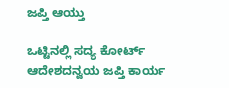ಜಪ್ತಿ ಆಯ್ತು

ಒಟ್ಟಿನಲ್ಲಿ ಸದ್ಯ ಕೋರ್ಟ್ ಆದೇಶದನ್ವಯ ಜಪ್ತಿ ಕಾರ್ಯ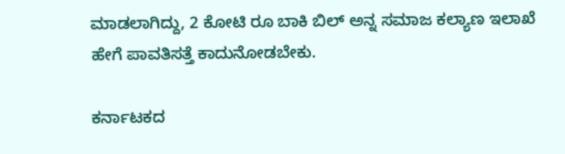ಮಾಡಲಾಗಿದ್ದು, 2 ಕೋಟಿ ರೂ ಬಾಕಿ ಬಿಲ್ ಅನ್ನ ಸಮಾಜ ಕಲ್ಯಾಣ ಇಲಾಖೆ ಹೇಗೆ ಪಾವತಿಸತ್ತೆ ಕಾದುನೋಡಬೇಕು.

ಕರ್ನಾಟಕದ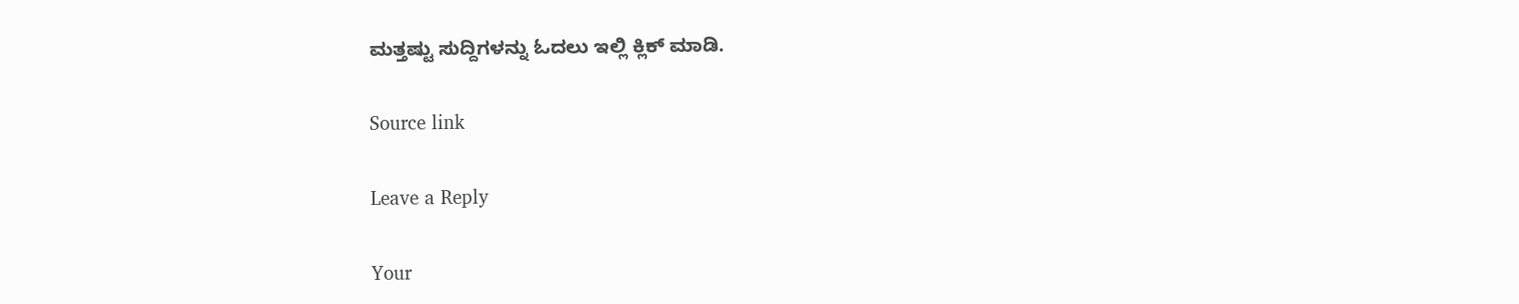ಮತ್ತಷ್ಟು ಸುದ್ದಿಗಳನ್ನು ಓದಲು ಇಲ್ಲಿ ಕ್ಲಿಕ್ ಮಾಡಿ.

Source link

Leave a Reply

Your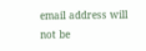email address will not be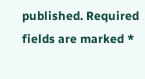published. Required fields are marked *